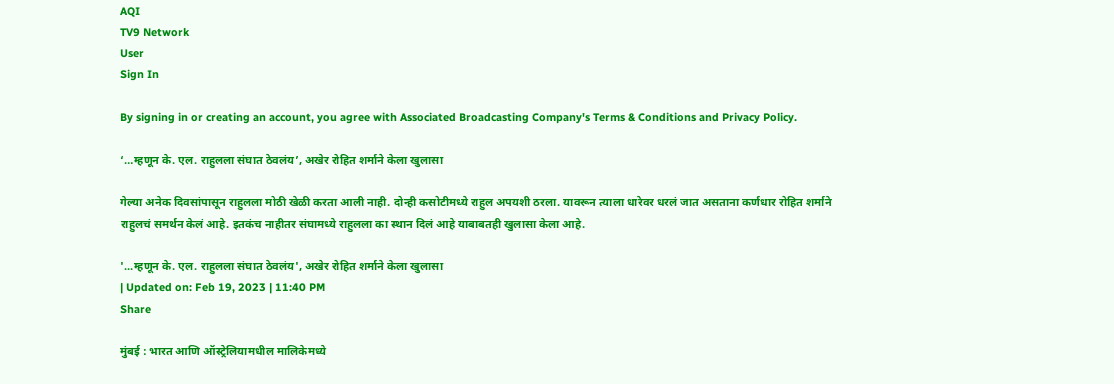AQI
TV9 Network
User
Sign In

By signing in or creating an account, you agree with Associated Broadcasting Company's Terms & Conditions and Privacy Policy.

‘…म्हणून के. एल. राहुलला संघात ठेवलंय’, अखेर रोहित शर्माने केला खुलासा

गेल्या अनेक दिवसांपासून राहुलला मोठी खेळी करता आली नाही. दोन्ही कसोटीमध्ये राहुल अपयशी ठरला. यावरून त्याला धारेवर धरलं जात असताना कर्णधार रोहित शर्माने राहुलचं समर्थन केलं आहे. इतकंच नाहीतर संघामध्ये राहुलला का स्थान दिलं आहे याबाबतही खुलासा केला आहे.

'...म्हणून के. एल. राहुलला संघात ठेवलंय', अखेर रोहित शर्माने केला खुलासा
| Updated on: Feb 19, 2023 | 11:40 PM
Share

मुंबई : भारत आणि ऑस्ट्रेलियामधील मालिकेमध्ये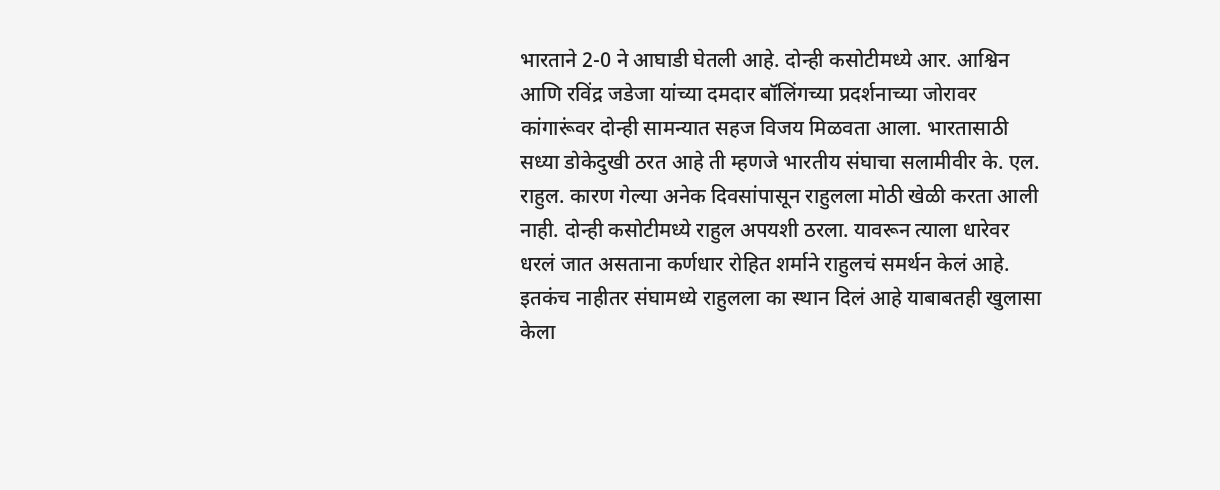भारताने 2-0 ने आघाडी घेतली आहे. दोन्ही कसोटीमध्ये आर. आश्विन आणि रविंद्र जडेजा यांच्या दमदार बॉलिंगच्या प्रदर्शनाच्या जोरावर कांगारूंवर दोन्ही सामन्यात सहज विजय मिळवता आला. भारतासाठी सध्या डोकेदुखी ठरत आहे ती म्हणजे भारतीय संघाचा सलामीवीर के. एल. राहुल. कारण गेल्या अनेक दिवसांपासून राहुलला मोठी खेळी करता आली नाही. दोन्ही कसोटीमध्ये राहुल अपयशी ठरला. यावरून त्याला धारेवर धरलं जात असताना कर्णधार रोहित शर्माने राहुलचं समर्थन केलं आहे. इतकंच नाहीतर संघामध्ये राहुलला का स्थान दिलं आहे याबाबतही खुलासा केला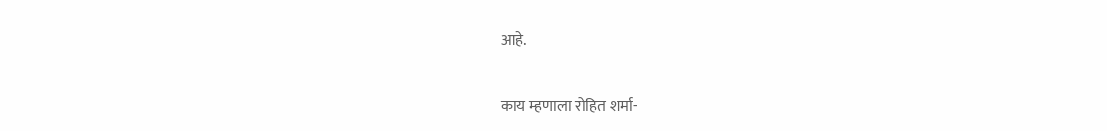आहे.

काय म्हणाला रोहित शर्मा-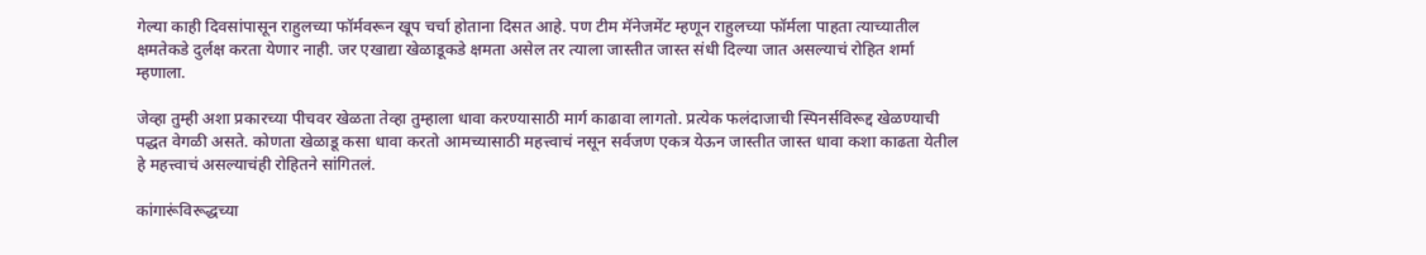गेल्या काही दिवसांपासून राहुलच्या फॉर्मवरून खूप चर्चा होताना दिसत आहे. पण टीम मॅनेजमेंट म्हणून राहुलच्या फॉर्मला पाहता त्याच्यातील क्षमतेकडे दुर्लक्ष करता येणार नाही. जर एखाद्या खेळाडूकडे क्षमता असेल तर त्याला जास्तीत जास्त संधी दिल्या जात असल्याचं रोहित शर्मा म्हणाला.

जेव्हा तुम्ही अशा प्रकारच्या पीचवर खेळता तेव्हा तुम्हाला धावा करण्यासाठी मार्ग काढावा लागतो. प्रत्येक फलंदाजाची स्पिनर्सविरूद्द खेळण्याची पद्धत वेगळी असते. कोणता खेळाडू कसा धावा करतो आमच्यासाठी महत्त्वाचं नसून सर्वजण एकत्र येऊन जास्तीत जास्त धावा कशा काढता येतील हे महत्त्वाचं असल्याचंही रोहितने सांगितलं.

कांगारूंविरूद्धच्या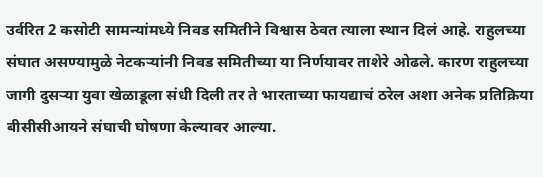उर्वरित 2 कसोटी सामन्यांमध्ये निवड समितीने विश्वास ठेवत त्याला स्थान दिलं आहे. राहुलच्या संघात असण्यामुळे नेटकऱ्यांनी निवड समितीच्या या निर्णयावर ताशेरे ओढले. कारण राहुलच्या जागी दुसऱ्या युवा खेळाडूला संधी दिली तर ते भारताच्या फायद्याचं ठरेल अशा अनेक प्रतिक्रिया बीसीसीआयने संघाची घोषणा केल्यावर आल्या.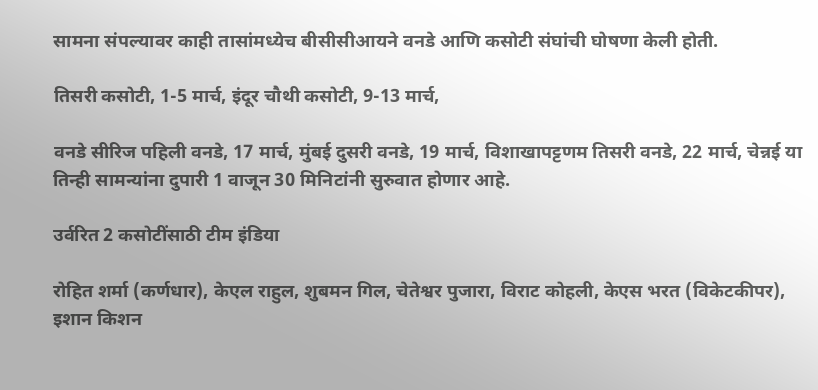सामना संपल्यावर काही तासांमध्येच बीसीसीआयने वनडे आणि कसोटी संघांची घोषणा केली होती.

तिसरी कसोटी, 1-5 मार्च, इंदूर चौथी कसोटी, 9-13 मार्च,

वनडे सीरिज पहिली वनडे, 17 मार्च, मुंबई दुसरी वनडे, 19 मार्च, विशाखापट्टणम तिसरी वनडे, 22 मार्च, चेन्नई या तिन्ही सामन्यांना दुपारी 1 वाजून 30 मिनिटांनी सुरुवात होणार आहे.

उर्वरित 2 कसोटींसाठी टीम इंडिया

रोहित शर्मा (कर्णधार), केएल राहुल, शुबमन गिल, चेतेश्वर पुजारा, विराट कोहली, केएस भरत (विकेटकीपर), इशान किशन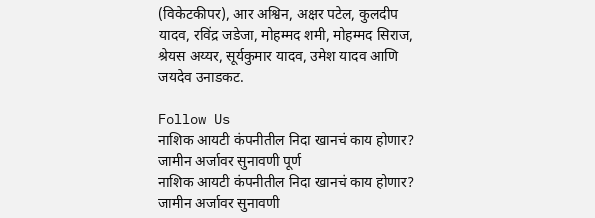(विकेटकीपर), आर अश्विन, अक्षर पटेल, कुलदीप यादव, रविंद्र जडेजा, मोहम्मद शमी, मोहम्मद सिराज, श्रेयस अय्यर, सूर्यकुमार यादव, उमेश यादव आणि जयदेव उनाडकट.

Follow Us
नाशिक आयटी कंपनीतील निदा खानचं काय होणार? जामीन अर्जावर सुनावणी पूर्ण
नाशिक आयटी कंपनीतील निदा खानचं काय होणार? जामीन अर्जावर सुनावणी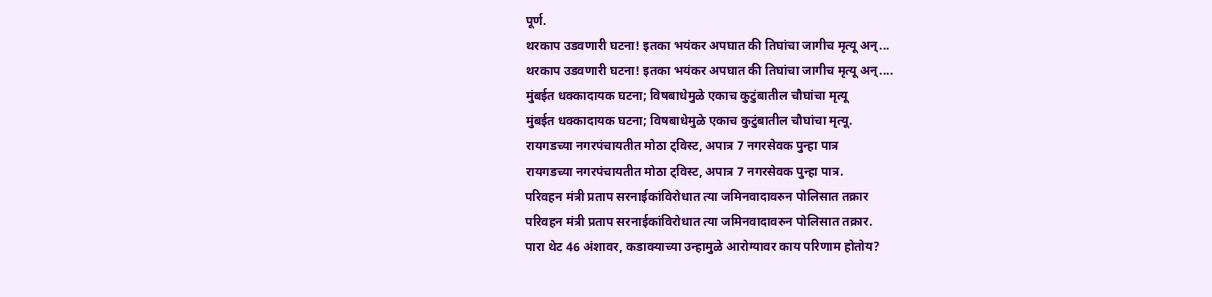पूर्ण.
थरकाप उडवणारी घटना! इतका भयंकर अपघात की तिघांचा जागीच मृत्यू अन्...
थरकाप उडवणारी घटना! इतका भयंकर अपघात की तिघांचा जागीच मृत्यू अन्....
मुंबईत धक्कादायक घटना; विषबाधेमुळे एकाच कुटुंबातील चौघांचा मृत्यू
मुंबईत धक्कादायक घटना; विषबाधेमुळे एकाच कुटुंबातील चौघांचा मृत्यू.
रायगडच्या नगरपंचायतीत मोठा ट्विस्ट, अपात्र 7 नगरसेवक पुन्हा पात्र
रायगडच्या नगरपंचायतीत मोठा ट्विस्ट, अपात्र 7 नगरसेवक पुन्हा पात्र.
परिवहन मंत्री प्रताप सरनाईकांविरोधात त्या जमिनवादावरुन पोलिसात तक्रार
परिवहन मंत्री प्रताप सरनाईकांविरोधात त्या जमिनवादावरुन पोलिसात तक्रार.
पारा थेट 46 अंशावर, कडाक्याच्या उन्हामुळे आरोग्यावर काय परिणाम होतोय?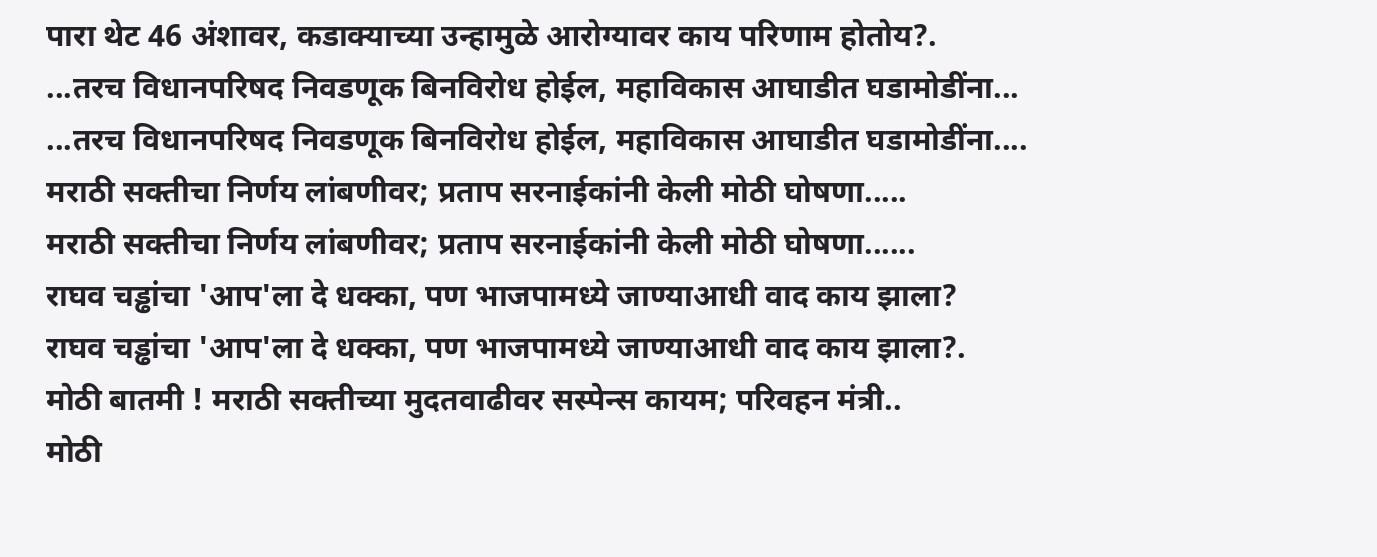पारा थेट 46 अंशावर, कडाक्याच्या उन्हामुळे आरोग्यावर काय परिणाम होतोय?.
...तरच विधानपरिषद निवडणूक बिनविरोध होईल, महाविकास आघाडीत घडामोडींना...
...तरच विधानपरिषद निवडणूक बिनविरोध होईल, महाविकास आघाडीत घडामोडींना....
मराठी सक्तीचा निर्णय लांबणीवर; प्रताप सरनाईकांनी केली मोठी घोषणा.....
मराठी सक्तीचा निर्णय लांबणीवर; प्रताप सरनाईकांनी केली मोठी घोषणा......
राघव चड्ढांचा 'आप'ला दे धक्का, पण भाजपामध्ये जाण्याआधी वाद काय झाला?
राघव चड्ढांचा 'आप'ला दे धक्का, पण भाजपामध्ये जाण्याआधी वाद काय झाला?.
मोठी बातमी ! मराठी सक्तीच्या मुदतवाढीवर सस्पेन्स कायम; परिवहन मंत्री..
मोठी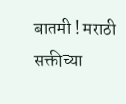बातमी ! मराठी सक्तीच्या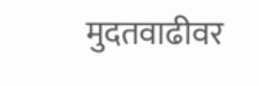मुदतवाढीवर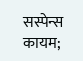सस्पेन्स कायम;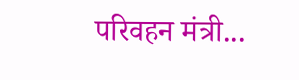परिवहन मंत्री...